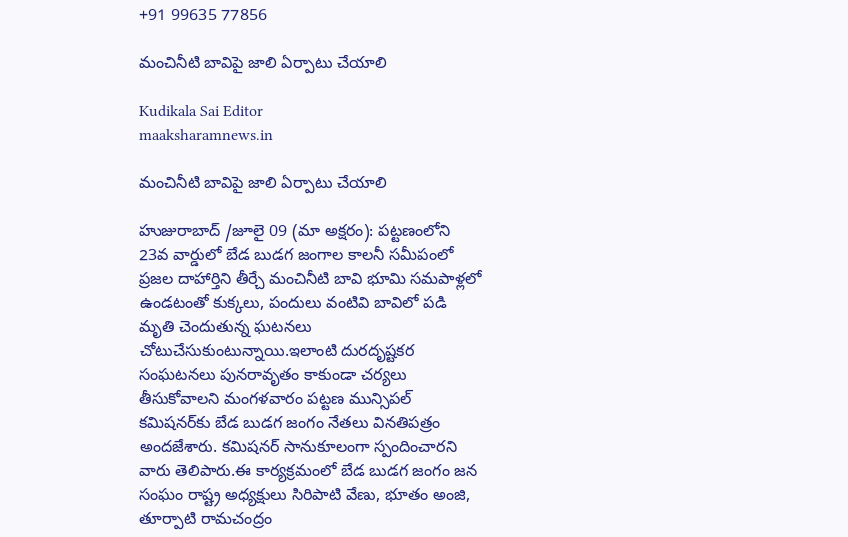+91 99635 77856

మంచినీటి బావిపై జాలి ఏర్పాటు చేయాలి

Kudikala Sai Editor
maaksharamnews.in

మంచినీటి బావిపై జాలి ఏర్పాటు చేయాలి

హుజురాబాద్ /జూలై 09 (మా అక్షరం): పట్టణంలోని 23వ వార్డులో బేడ బుడగ జంగాల కాలనీ సమీపంలో ప్రజల దాహార్తిని తీర్చే మంచినీటి బావి భూమి సమపాళ్లలో ఉండటంతో కుక్కలు, పందులు వంటివి బావిలో పడి మృతి చెందుతున్న ఘటనలు చోటుచేసుకుంటున్నాయి.ఇలాంటి దురదృష్టకర సంఘటనలు పునరావృతం కాకుండా చర్యలు తీసుకోవాలని మంగళవారం పట్టణ మున్సిపల్ కమిషనర్‌కు బేడ బుడగ జంగం నేతలు వినతిపత్రం అందజేశారు. కమిషనర్ సానుకూలంగా స్పందించారని వారు తెలిపారు.ఈ కార్యక్రమంలో బేడ బుడగ జంగం జన సంఘం రాష్ట్ర అధ్యక్షులు సిరిపాటి వేణు, భూతం అంజి, తూర్పాటి రామచంద్రం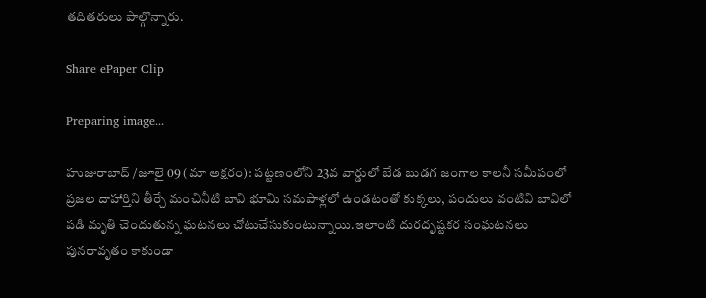తదితరులు పాల్గొన్నారు.

Share ePaper Clip

Preparing image...

హుజురాబాద్ /జూలై 09 (మా అక్షరం): పట్టణంలోని 23వ వార్డులో బేడ బుడగ జంగాల కాలనీ సమీపంలో ప్రజల దాహార్తిని తీర్చే మంచినీటి బావి భూమి సమపాళ్లలో ఉండటంతో కుక్కలు, పందులు వంటివి బావిలో పడి మృతి చెందుతున్న ఘటనలు చోటుచేసుకుంటున్నాయి.ఇలాంటి దురదృష్టకర సంఘటనలు పునరావృతం కాకుండా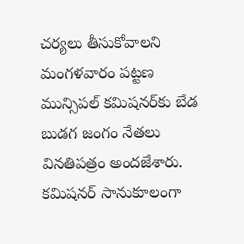చర్యలు తీసుకోవాలని మంగళవారం పట్టణ మున్సిపల్ కమిషనర్‌కు బేడ బుడగ జంగం నేతలు వినతిపత్రం అందజేశారు. కమిషనర్ సానుకూలంగా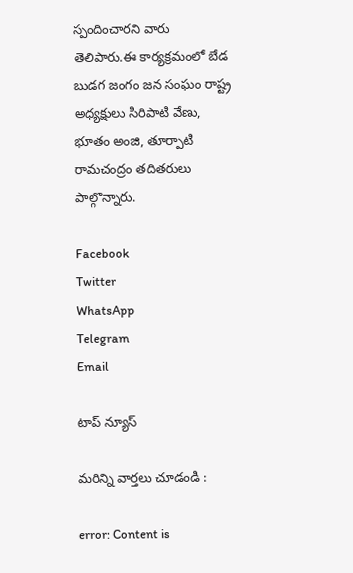స్పందించారని వారు తెలిపారు.ఈ కార్యక్రమంలో బేడ బుడగ జంగం జన సంఘం రాష్ట్ర అధ్యక్షులు సిరిపాటి వేణు, భూతం అంజి, తూర్పాటి రామచంద్రం తదితరులు పాల్గొన్నారు.

Facebook
Twitter
WhatsApp
Telegram
Email

టాప్ న్యూస్

మరిన్ని వార్తలు చూడండి :

error: Content is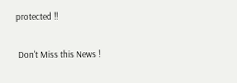protected !!

 Don't Miss this News !